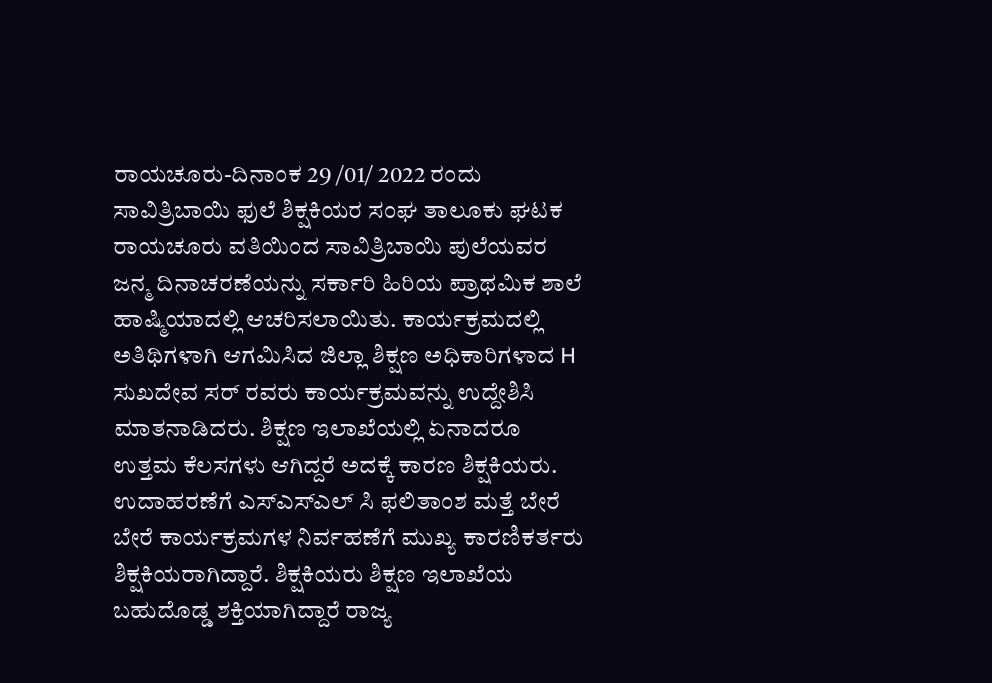ರಾಯಚೂರು-ದಿನಾಂಕ 29 /01/ 2022 ರಂದು ಸಾವಿತ್ರಿಬಾಯಿ ಫುಲೆ ಶಿಕ್ಷಕಿಯರ ಸಂಘ ತಾಲೂಕು ಘಟಕ ರಾಯಚೂರು ವತಿಯಿಂದ ಸಾವಿತ್ರಿಬಾಯಿ ಪುಲೆಯವರ ಜನ್ಮ ದಿನಾಚರಣೆಯನ್ನು ಸರ್ಕಾರಿ ಹಿರಿಯ ಪ್ರಾಥಮಿಕ ಶಾಲೆ ಹಾಷ್ಮಿಯಾದಲ್ಲಿ ಆಚರಿಸಲಾಯಿತು. ಕಾರ್ಯಕ್ರಮದಲ್ಲಿ ಅತಿಥಿಗಳಾಗಿ ಆಗಮಿಸಿದ ಜಿಲ್ಲಾ ಶಿಕ್ಷಣ ಅಧಿಕಾರಿಗಳಾದ H ಸುಖದೇವ ಸರ್ ರವರು ಕಾರ್ಯಕ್ರಮವನ್ನು ಉದ್ದೇಶಿಸಿ ಮಾತನಾಡಿದರು. ಶಿಕ್ಷಣ ಇಲಾಖೆಯಲ್ಲಿ ಏನಾದರೂ ಉತ್ತಮ ಕೆಲಸಗಳು ಆಗಿದ್ದರೆ ಅದಕ್ಕೆ ಕಾರಣ ಶಿಕ್ಷಕಿಯರು. ಉದಾಹರಣೆಗೆ ಎಸ್ಎಸ್ಎಲ್ ಸಿ ಫಲಿತಾಂಶ ಮತ್ತೆ ಬೇರೆ ಬೇರೆ ಕಾರ್ಯಕ್ರಮಗಳ ನಿರ್ವಹಣೆಗೆ ಮುಖ್ಯ ಕಾರಣಿಕರ್ತರು ಶಿಕ್ಷಕಿಯರಾಗಿದ್ದಾರೆ. ಶಿಕ್ಷಕಿಯರು ಶಿಕ್ಷಣ ಇಲಾಖೆಯ ಬಹುದೊಡ್ಡ ಶಕ್ತಿಯಾಗಿದ್ದಾರೆ ರಾಜ್ಯ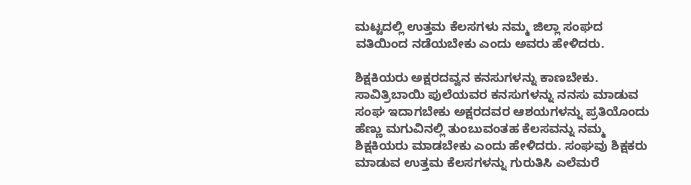ಮಟ್ಟದಲ್ಲಿ ಉತ್ತಮ ಕೆಲಸಗಳು ನಮ್ಮ ಜಿಲ್ಲಾ ಸಂಘದ ವತಿಯಿಂದ ನಡೆಯಬೇಕು ಎಂದು ಅವರು ಹೇಳಿದರು.

ಶಿಕ್ಷಕಿಯರು ಅಕ್ಷರದವ್ವನ ಕನಸುಗಳನ್ನು ಕಾಣಬೇಕು. ಸಾವಿತ್ರಿಬಾಯಿ ಪುಲೆಯವರ ಕನಸುಗಳನ್ನು ನನಸು ಮಾಡುವ ಸಂಘ ಇದಾಗಬೇಕು ಅಕ್ಷರದವರ ಆಶಯಗಳನ್ನು ಪ್ರತಿಯೊಂದು ಹೆಣ್ಣು ಮಗುವಿನಲ್ಲಿ ತುಂಬುವಂತಹ ಕೆಲಸವನ್ನು ನಮ್ಮ ಶಿಕ್ಷಕಿಯರು ಮಾಡಬೇಕು ಎಂದು ಹೇಳಿದರು. ಸಂಘವು ಶಿಕ್ಷಕರು ಮಾಡುವ ಉತ್ತಮ ಕೆಲಸಗಳನ್ನು ಗುರುತಿಸಿ ಎಲೆಮರೆ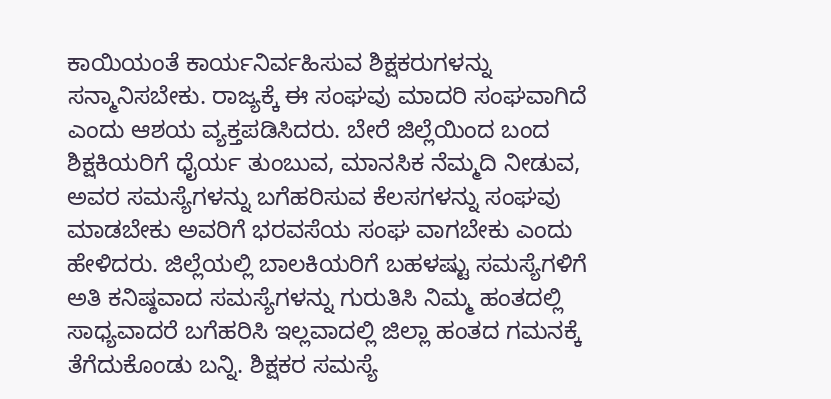ಕಾಯಿಯಂತೆ ಕಾರ್ಯನಿರ್ವಹಿಸುವ ಶಿಕ್ಷಕರುಗಳನ್ನು ಸನ್ಮಾನಿಸಬೇಕು. ರಾಜ್ಯಕ್ಕೆ ಈ ಸಂಘವು ಮಾದರಿ ಸಂಘವಾಗಿದೆ ಎಂದು ಆಶಯ ವ್ಯಕ್ತಪಡಿಸಿದರು. ಬೇರೆ ಜಿಲ್ಲೆಯಿಂದ ಬಂದ ಶಿಕ್ಷಕಿಯರಿಗೆ ಧೈರ್ಯ ತುಂಬುವ, ಮಾನಸಿಕ ನೆಮ್ಮದಿ ನೀಡುವ, ಅವರ ಸಮಸ್ಯೆಗಳನ್ನು ಬಗೆಹರಿಸುವ ಕೆಲಸಗಳನ್ನು ಸಂಘವು ಮಾಡಬೇಕು ಅವರಿಗೆ ಭರವಸೆಯ ಸಂಘ ವಾಗಬೇಕು ಎಂದು ಹೇಳಿದರು. ಜಿಲ್ಲೆಯಲ್ಲಿ ಬಾಲಕಿಯರಿಗೆ ಬಹಳಷ್ಟು ಸಮಸ್ಯೆಗಳಿಗೆ ಅತಿ ಕನಿಷ್ಠವಾದ ಸಮಸ್ಯೆಗಳನ್ನು ಗುರುತಿಸಿ ನಿಮ್ಮ ಹಂತದಲ್ಲಿ ಸಾಧ್ಯವಾದರೆ ಬಗೆಹರಿಸಿ ಇಲ್ಲವಾದಲ್ಲಿ ಜಿಲ್ಲಾ ಹಂತದ ಗಮನಕ್ಕೆ ತೆಗೆದುಕೊಂಡು ಬನ್ನಿ. ಶಿಕ್ಷಕರ ಸಮಸ್ಯೆ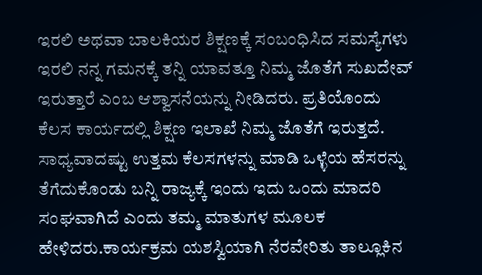ಇರಲಿ ಅಥವಾ ಬಾಲಕಿಯರ ಶಿಕ್ಷಣಕ್ಕೆ ಸಂಬಂಧಿಸಿದ ಸಮಸ್ಯೆಗಳು ಇರಲಿ ನನ್ನ ಗಮನಕ್ಕೆ ತನ್ನಿ ಯಾವತ್ತೂ ನಿಮ್ಮ ಜೊತೆಗೆ ಸುಖದೇವ್ ಇರುತ್ತಾರೆ ಎಂಬ ಆಶ್ವಾಸನೆಯನ್ನು ನೀಡಿದರು. ಪ್ರತಿಯೊಂದು ಕೆಲಸ ಕಾರ್ಯದಲ್ಲಿ ಶಿಕ್ಷಣ ಇಲಾಖೆ ನಿಮ್ಮ ಜೊತೆಗೆ ಇರುತ್ತದೆ. ಸಾಧ್ಯವಾದಷ್ಟು ಉತ್ತಮ ಕೆಲಸಗಳನ್ನು ಮಾಡಿ ಒಳ್ಳೆಯ ಹೆಸರನ್ನು ತೆಗೆದುಕೊಂಡು ಬನ್ನಿ ರಾಜ್ಯಕ್ಕೆ ಇಂದು ಇದು ಒಂದು ಮಾದರಿ ಸಂಘವಾಗಿದೆ ಎಂದು ತಮ್ಮ ಮಾತುಗಳ ಮೂಲಕ ಹೇಳಿದರು.ಕಾರ್ಯಕ್ರಮ ಯಶಸ್ವಿಯಾಗಿ ನೆರವೇರಿತು ತಾಲ್ಲೂಕಿನ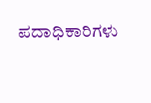ಪದಾಧಿಕಾರಿಗಳು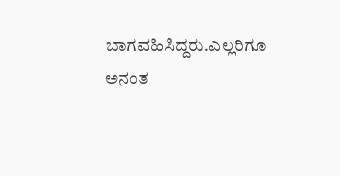ಬಾಗವಹಿಸಿದ್ದರು.ಎಲ್ಲರಿಗೂ ಅನಂತ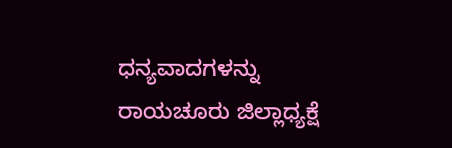ಧನ್ಯವಾದಗಳನ್ನು ರಾಯಚೂರು ಜಿಲ್ಲಾಧ್ಯಕ್ಷೆ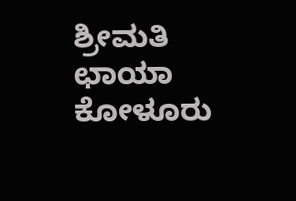ಶ್ರೀಮತಿ ಛಾಯಾ ಕೋಳೂರು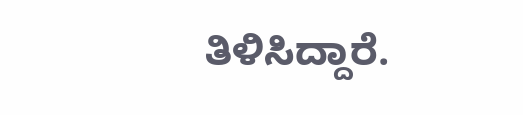ತಿಳಿಸಿದ್ದಾರೆ.